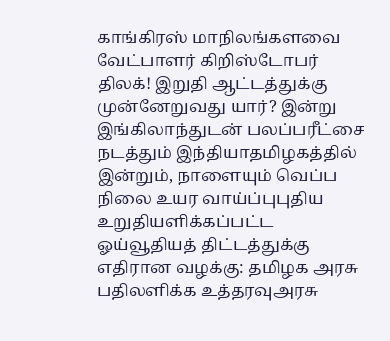காங்கிரஸ் மாநிலங்களவை வேட்பாளர் கிறிஸ்டோபர் திலக்! இறுதி ஆட்டத்துக்கு முன்னேறுவது யார்? இன்று இங்கிலாந்துடன் பலப்பரீட்சை நடத்தும் இந்தியாதமிழகத்தில் இன்றும், நாளையும் வெப்ப நிலை உயர வாய்ப்புபுதிய உறுதியளிக்கப்பட்ட ஓய்வூதியத் திட்டத்துக்கு எதிரான வழக்கு: தமிழக அரசு பதிலளிக்க உத்தரவுஅரசு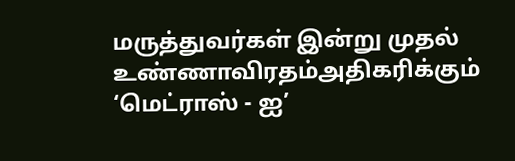மருத்துவர்கள் இன்று முதல் உண்ணாவிரதம்அதிகரிக்கும் ‘மெட்ராஸ் - ஐ’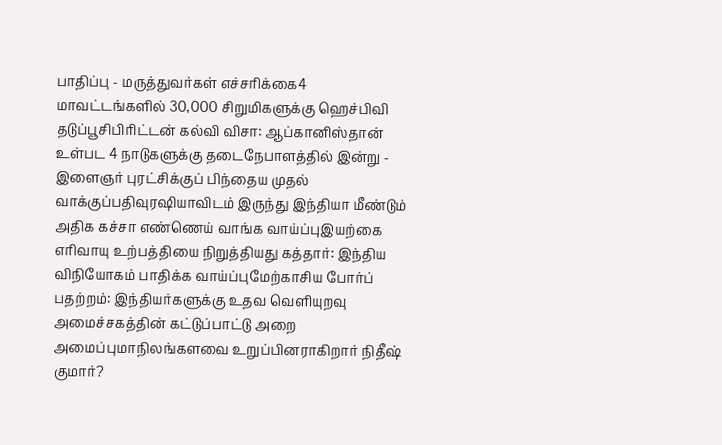பாதிப்பு - மருத்துவர்கள் எச்சரிக்கை4 மாவட்டங்களில் 30,000 சிறுமிகளுக்கு ஹெச்பிவி தடுப்பூசிபிரிட்டன் கல்வி விசா: ஆப்கானிஸ்தான் உள்பட 4 நாடுகளுக்கு தடைநேபாளத்தில் இன்று - இளைஞர் புரட்சிக்குப் பிந்தைய முதல் வாக்குப்பதிவுரஷியாவிடம் இருந்து இந்தியா மீண்டும் அதிக கச்சா எண்ணெய் வாங்க வாய்ப்புஇயற்கை எரிவாயு உற்பத்தியை நிறுத்தியது கத்தார்: இந்திய விநியோகம் பாதிக்க வாய்ப்புமேற்காசிய போர்ப் பதற்றம்: இந்தியர்களுக்கு உதவ வெளியுறவு அமைச்சகத்தின் கட்டுப்பாட்டு அறை அமைப்புமாநிலங்களவை உறுப்பினராகிறார் நிதீஷ் குமார்?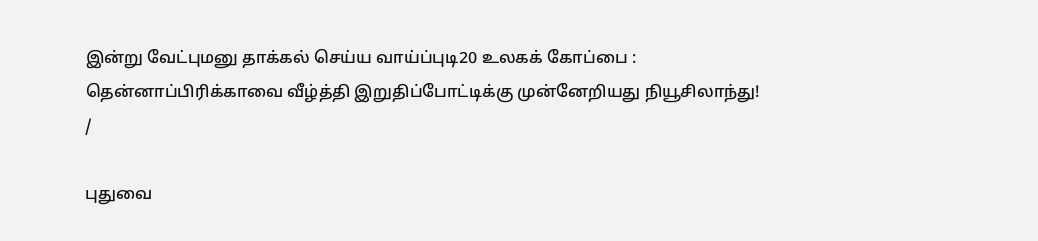இன்று வேட்புமனு தாக்கல் செய்ய வாய்ப்புடி20 உலகக் கோப்பை : தென்னாப்பிரிக்காவை வீழ்த்தி இறுதிப்போட்டிக்கு முன்னேறியது நியூசிலாந்து!
/

புதுவை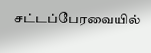சட்டப்பேரவையில்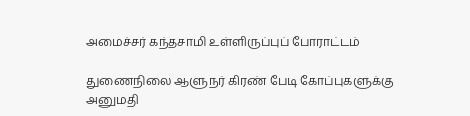அமைச்சர் கந்தசாமி உள்ளிருப்புப் போராட்டம்

துணைநிலை ஆளுநர் கிரண் பேடி கோப்புகளுக்கு அனுமதி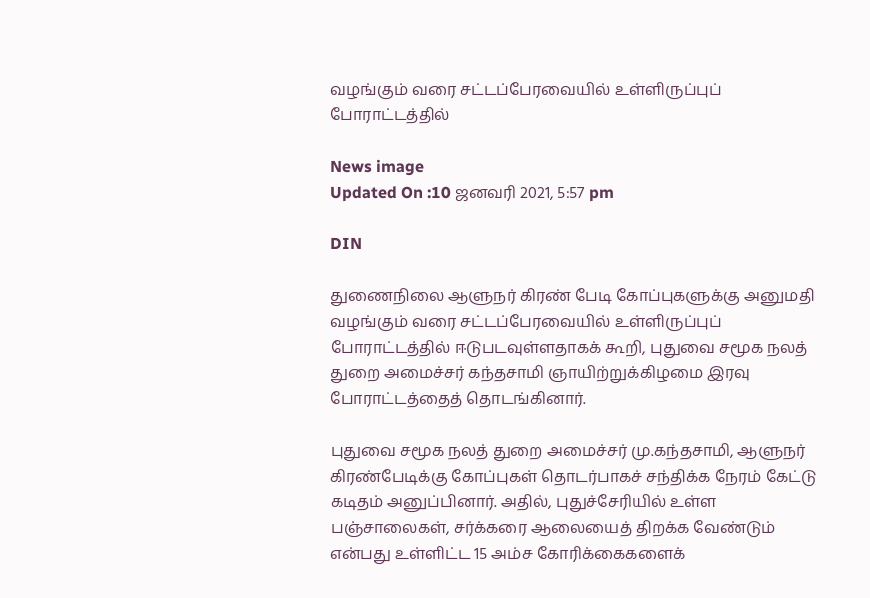வழங்கும் வரை சட்டப்பேரவையில் உள்ளிருப்புப் போராட்டத்தில்

News image
Updated On :10 ஜனவரி 2021, 5:57 pm

DIN

துணைநிலை ஆளுநர் கிரண் பேடி கோப்புகளுக்கு அனுமதி வழங்கும் வரை சட்டப்பேரவையில் உள்ளிருப்புப் போராட்டத்தில் ஈடுபடவுள்ளதாகக் கூறி, புதுவை சமூக நலத் துறை அமைச்சர் கந்தசாமி ஞாயிற்றுக்கிழமை இரவு போராட்டத்தைத் தொடங்கினார்.

புதுவை சமூக நலத் துறை அமைச்சர் மு.கந்தசாமி, ஆளுநர் கிரண்பேடிக்கு கோப்புகள் தொடர்பாகச் சந்திக்க நேரம் கேட்டு கடிதம் அனுப்பினார். அதில், புதுச்சேரியில் உள்ள பஞ்சாலைகள், சர்க்கரை ஆலையைத் திறக்க வேண்டும் என்பது உள்ளிட்ட 15 அம்ச கோரிக்கைகளைக்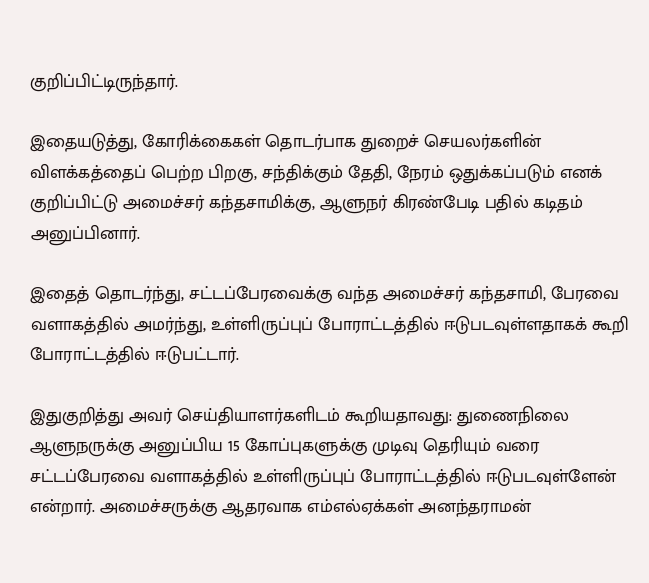குறிப்பிட்டிருந்தார்.

இதையடுத்து, கோரிக்கைகள் தொடர்பாக துறைச் செயலர்களின் விளக்கத்தைப் பெற்ற பிறகு, சந்திக்கும் தேதி, நேரம் ஒதுக்கப்படும் எனக் குறிப்பிட்டு அமைச்சர் கந்தசாமிக்கு, ஆளுநர் கிரண்பேடி பதில் கடிதம் அனுப்பினார்.

இதைத் தொடர்ந்து, சட்டப்பேரவைக்கு வந்த அமைச்சர் கந்தசாமி, பேரவை வளாகத்தில் அமர்ந்து, உள்ளிருப்புப் போராட்டத்தில் ஈடுபடவுள்ளதாகக் கூறி போராட்டத்தில் ஈடுபட்டார்.

இதுகுறித்து அவர் செய்தியாளர்களிடம் கூறியதாவது: துணைநிலை ஆளுநருக்கு அனுப்பிய 15 கோப்புகளுக்கு முடிவு தெரியும் வரை சட்டப்பேரவை வளாகத்தில் உள்ளிருப்புப் போராட்டத்தில் ஈடுபடவுள்ளேன் என்றார். அமைச்சருக்கு ஆதரவாக எம்எல்ஏக்கள் அனந்தராமன்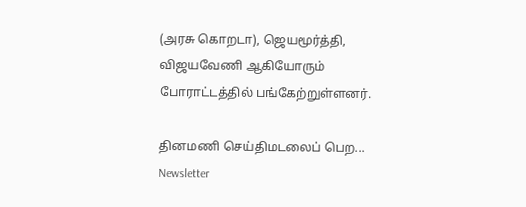(அரசு கொறடா), ஜெயமூர்த்தி, விஜயவேணி ஆகியோரும் போராட்டத்தில் பங்கேற்றுள்ளனர்.

தினமணி செய்திமடலைப் பெற... Newsletter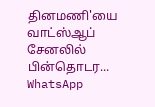தினமணி'யை வாட்ஸ்ஆப் சேனலில் பின்தொடர... WhatsApp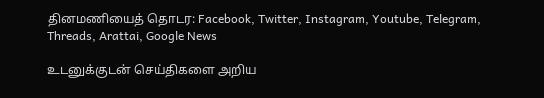தினமணியைத் தொடர: Facebook, Twitter, Instagram, Youtube, Telegram, Threads, Arattai, Google News

உடனுக்குடன் செய்திகளை அறிய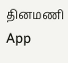தினமணி App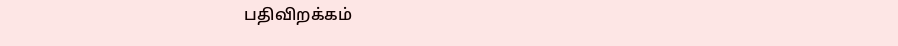பதிவிறக்கம்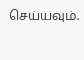செய்யவும்.